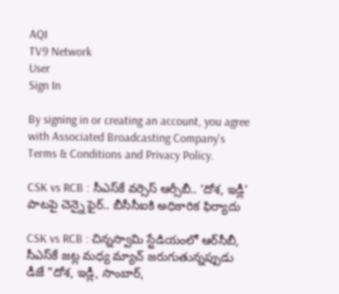AQI
TV9 Network
User
Sign In

By signing in or creating an account, you agree with Associated Broadcasting Company's Terms & Conditions and Privacy Policy.

CSK vs RCB : సీఎస్‌కే వర్సెస్ ఆర్సీబీ.. ‘దోశ, ఇడ్లీ’ పాటపై చెన్నై ఫైర్.. బీసీసీఐకి అధికారిక ఫిర్యాదు

CSK vs RCB : చిన్నస్వామి స్టేడియంలో ఆర్‌సీబీ, సీఎస్‌కే జట్ల మధ్య మ్యాచ్ జరుగుతున్నప్పుడు డీజే "దోశ, ఇడ్లీ, సాంబార్,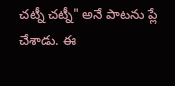చట్నీ చట్నీ" అనే పాటను ప్లే చేశాడు. ఈ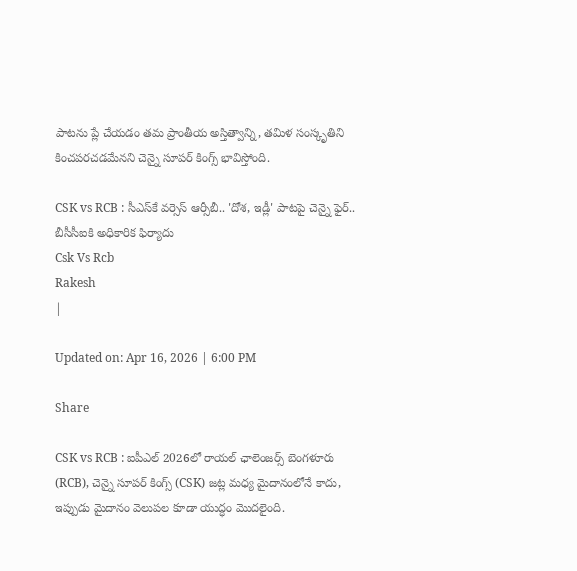పాటను ప్లే చేయడం తమ ప్రాంతీయ అస్తిత్వాన్ని, తమిళ సంస్కృతిని కించపరచడమేనని చెన్నై సూపర్ కింగ్స్ భావిస్తోంది.

CSK vs RCB : సీఎస్‌కే వర్సెస్ ఆర్సీబీ.. 'దోశ, ఇడ్లీ' పాటపై చెన్నై ఫైర్.. బీసీసీఐకి అధికారిక ఫిర్యాదు
Csk Vs Rcb
Rakesh
|

Updated on: Apr 16, 2026 | 6:00 PM

Share

CSK vs RCB : ఐపీఎల్ 2026లో రాయల్ ఛాలెంజర్స్ బెంగళూరు (RCB), చెన్నై సూపర్ కింగ్స్ (CSK) జట్ల మధ్య మైదానంలోనే కాదు, ఇప్పుడు మైదానం వెలుపల కూడా యుద్ధం మొదలైంది.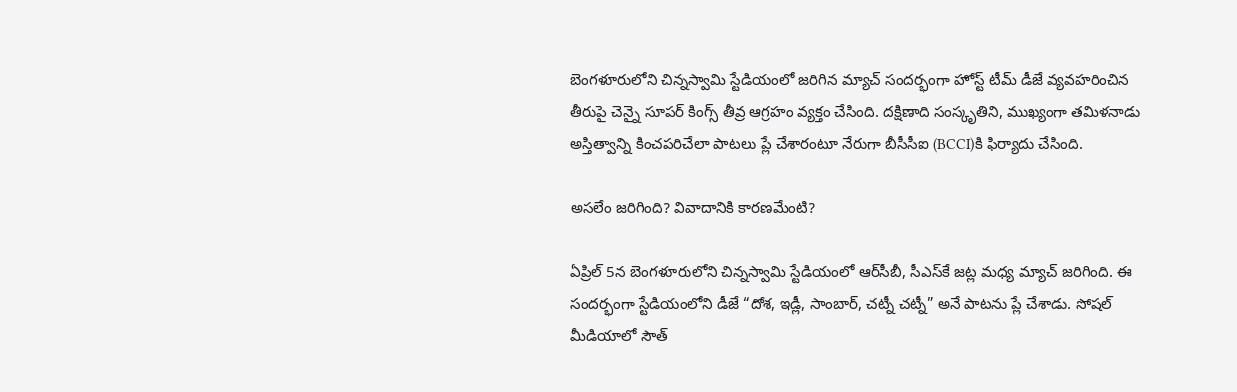బెంగళూరులోని చిన్నస్వామి స్టేడియంలో జరిగిన మ్యాచ్ సందర్భంగా హోస్ట్ టీమ్ డీజే వ్యవహరించిన తీరుపై చెన్నై సూపర్ కింగ్స్ తీవ్ర ఆగ్రహం వ్యక్తం చేసింది. దక్షిణాది సంస్కృతిని, ముఖ్యంగా తమిళనాడు అస్తిత్వాన్ని కించపరిచేలా పాటలు ప్లే చేశారంటూ నేరుగా బీసీసీఐ (BCCI)కి ఫిర్యాదు చేసింది.

అసలేం జరిగింది? వివాదానికి కారణమేంటి?

ఏప్రిల్ 5న బెంగళూరులోని చిన్నస్వామి స్టేడియంలో ఆర్‌సీబీ, సీఎస్‌కే జట్ల మధ్య మ్యాచ్ జరిగింది. ఈ సందర్భంగా స్టేడియంలోని డీజే “దోశ, ఇడ్లీ, సాంబార్, చట్నీ చట్నీ” అనే పాటను ప్లే చేశాడు. సోషల్ మీడియాలో సౌత్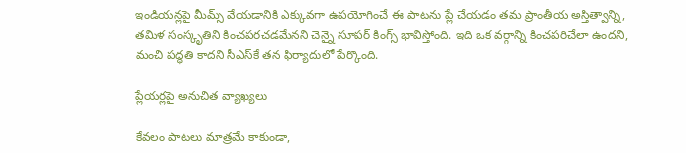ఇండియన్లపై మీమ్స్ వేయడానికి ఎక్కువగా ఉపయోగించే ఈ పాటను ప్లే చేయడం తమ ప్రాంతీయ అస్తిత్వాన్ని, తమిళ సంస్కృతిని కించపరచడమేనని చెన్నై సూపర్ కింగ్స్ భావిస్తోంది. ఇది ఒక వర్గాన్ని కించపరిచేలా ఉందని, మంచి పద్ధతి కాదని సీఎస్‌కే తన ఫిర్యాదులో పేర్కొంది.

ప్లేయర్లపై అనుచిత వ్యాఖ్యలు

కేవలం పాటలు మాత్రమే కాకుండా,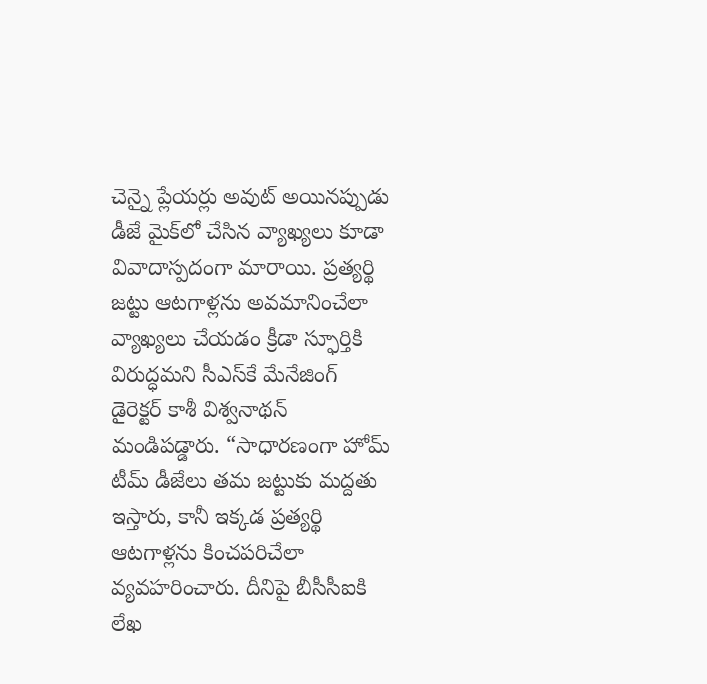చెన్నై ప్లేయర్లు అవుట్ అయినప్పుడు డీజే మైక్‌లో చేసిన వ్యాఖ్యలు కూడా వివాదాస్పదంగా మారాయి. ప్రత్యర్థి జట్టు ఆటగాళ్లను అవమానించేలా వ్యాఖ్యలు చేయడం క్రీడా స్ఫూర్తికి విరుద్ధమని సీఎస్‌కే మేనేజింగ్ డైరెక్టర్ కాశీ విశ్వనాథన్ మండిపడ్డారు. “సాధారణంగా హోమ్ టీమ్ డీజేలు తమ జట్టుకు మద్దతు ఇస్తారు, కానీ ఇక్కడ ప్రత్యర్థి ఆటగాళ్లను కించపరిచేలా వ్యవహరించారు. దీనిపై బీసీసీఐకి లేఖ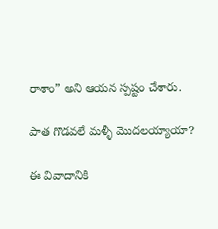రాశాం” అని ఆయన స్పష్టం చేశారు.

పాత గొడవలే మళ్ళీ మొదలయ్యాయా?

ఈ వివాదానికి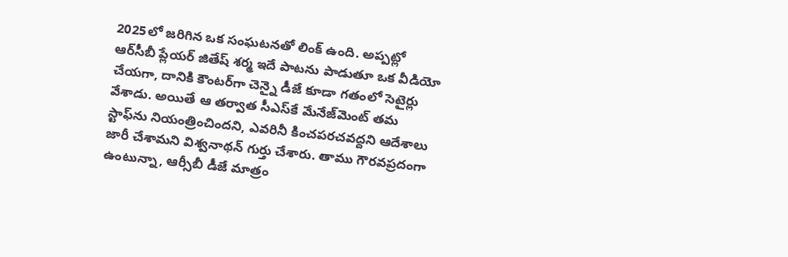2025లో జరిగిన ఒక సంఘటనతో లింక్ ఉంది. అప్పట్లో ఆర్‌సీబీ ప్లేయర్ జితేష్ శర్మ ఇదే పాటను పాడుతూ ఒక వీడియో చేయగా, దానికి కౌంటర్‌గా చెన్నై డీజే కూడా గతంలో సెటైర్లు వేశాడు. అయితే ఆ తర్వాత సీఎస్‌కే మేనేజ్‌మెంట్ తమ స్టాఫ్‌ను నియంత్రించిందని, ఎవరినీ కించపరచవద్దని ఆదేశాలు జారీ చేశామని విశ్వనాథన్ గుర్తు చేశారు. తాము గౌరవప్రదంగా ఉంటున్నా, ఆర్సీబీ డీజే మాత్రం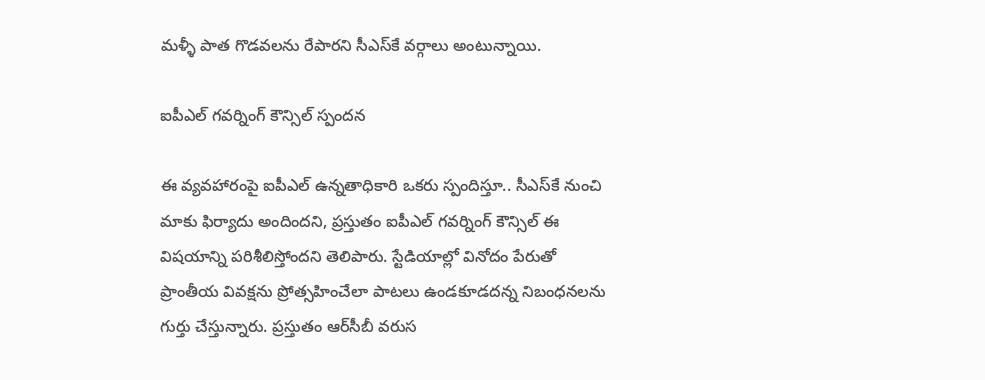మళ్ళీ పాత గొడవలను రేపారని సీఎస్‌కే వర్గాలు అంటున్నాయి.

ఐపీఎల్ గవర్నింగ్ కౌన్సిల్ స్పందన

ఈ వ్యవహారంపై ఐపీఎల్ ఉన్నతాధికారి ఒకరు స్పందిస్తూ.. సీఎస్‌కే నుంచి మాకు ఫిర్యాదు అందిందని, ప్రస్తుతం ఐపీఎల్ గవర్నింగ్ కౌన్సిల్ ఈ విషయాన్ని పరిశీలిస్తోందని తెలిపారు. స్టేడియాల్లో వినోదం పేరుతో ప్రాంతీయ వివక్షను ప్రోత్సహించేలా పాటలు ఉండకూడదన్న నిబంధనలను గుర్తు చేస్తున్నారు. ప్రస్తుతం ఆర్‌సీబీ వరుస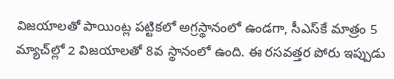విజయాలతో పాయింట్ల పట్టికలో అగ్రస్థానంలో ఉండగా, సీఎస్‌కే మాత్రం 5 మ్యాచ్‌ల్లో 2 విజయాలతో 8వ స్థానంలో ఉంది. ఈ రసవత్తర పోరు ఇప్పుడు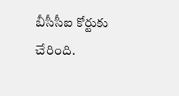బీసీసీఐ కోర్టుకు చేరింది.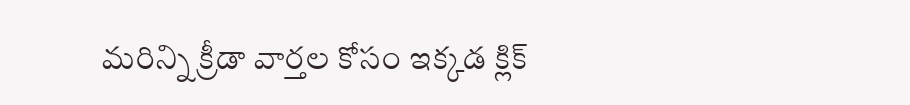మరిన్ని క్రీడా వార్తల కోసం ఇక్కడ క్లిక్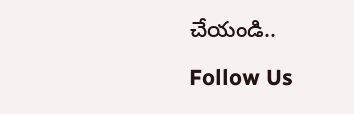చేయండి..

Follow Us